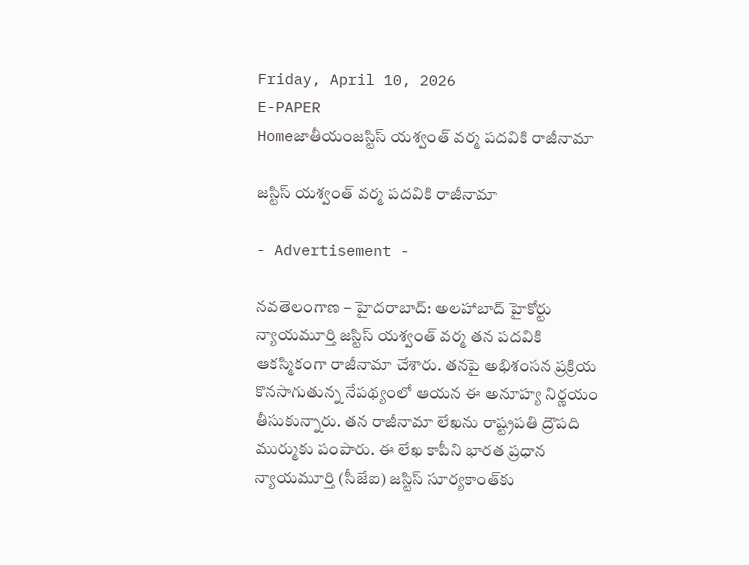Friday, April 10, 2026
E-PAPER
Homeజాతీయంజస్టిస్ యశ్వంత్ వర్మ పదవికి రాజీనామా

జస్టిస్ యశ్వంత్ వర్మ పదవికి రాజీనామా

- Advertisement -

నవతెలంగాణ – హైదరాబాద్: అలహాబాద్ హైకోర్టు న్యాయమూర్తి జస్టిస్ యశ్వంత్ వర్మ తన పదవికి ఆకస్మికంగా రాజీనామా చేశారు. తనపై అభిశంసన ప్రక్రియ కొనసాగుతున్న నేపథ్యంలో ఆయన ఈ అనూహ్య నిర్ణయం తీసుకున్నారు. తన రాజీనామా లేఖను రాష్ట్రపతి ద్రౌపది ముర్ముకు పంపారు. ఈ లేఖ కాపీని భారత ప్రధాన న్యాయమూర్తి (సీజేఐ) జస్టిస్ సూర్యకాంత్‌కు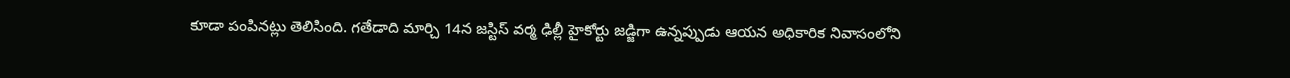కూడా పంపినట్లు తెలిసింది. గతేడాది మార్చి 14న జస్టిస్ వర్మ ఢిల్లీ హైకోర్టు జడ్జిగా ఉన్నప్పుడు ఆయన అధికారిక నివాసంలోని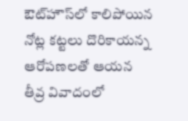ఔట్‌హౌస్‌లో కాలిపోయిన నోట్ల కట్టలు దొరికాయన్న ఆరోపణలతో ఆయన తీవ్ర వివాదంలో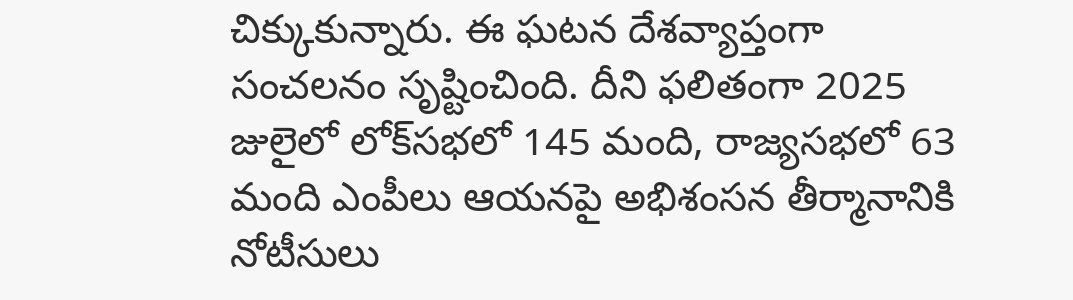చిక్కుకున్నారు. ఈ ఘటన దేశవ్యాప్తంగా సంచలనం సృష్టించింది. దీని ఫలితంగా 2025 జులైలో లోక్‌సభలో 145 మంది, రాజ్యసభలో 63 మంది ఎంపీలు ఆయనపై అభిశంసన తీర్మానానికి నోటీసులు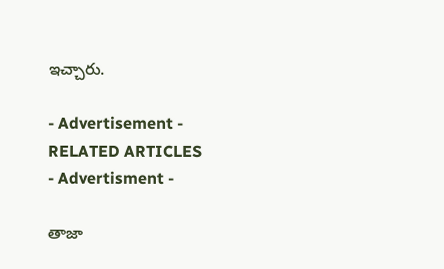ఇచ్చారు.

- Advertisement -
RELATED ARTICLES
- Advertisment -

తాజా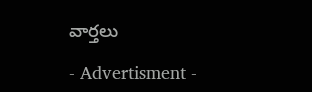వార్తలు

- Advertisment -